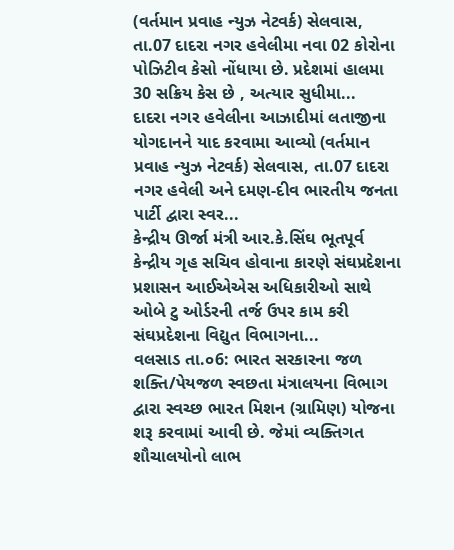(વર્તમાન પ્રવાહ ન્યુઝ નેટવર્ક) સેલવાસ, તા.07 દાદરા નગર હવેલીમા નવા 02 કોરોના પોઝિટીવ કેસો નોંધાયા છે. પ્રદેશમાં હાલમા 30 સક્રિય કેસ છે , અત્યાર સુધીમા...
દાદરા નગર હવેલીના આઝાદીમાં લતાજીના યોગદાનને યાદ કરવામા આવ્યો (વર્તમાન પ્રવાહ ન્યુઝ નેટવર્ક) સેલવાસ, તા.07 દાદરા નગર હવેલી અને દમણ-દીવ ભારતીય જનતા પાર્ટી દ્વારા સ્વર...
કેન્દ્રીય ઊર્જા મંત્રી આર.કે.સિંઘ ભૂતપૂર્વ કેન્દ્રીય ગૃહ સચિવ હોવાના કારણે સંઘપ્રદેશના પ્રશાસન આઈએએસ અધિકારીઓ સાથે ઓબે ટુ ઓર્ડરની તર્જ ઉપર કામ કરી સંઘપ્રદેશના વિદ્યુત વિભાગના...
વલસાડ તા.૦6: ભારત સરકારના જળ શક્તિ/પેયજળ સ્વછતા મંત્રાલયના વિભાગ દ્વારા સ્વચ્છ ભારત મિશન (ગ્રામિણ) યોજના શરૂ કરવામાં આવી છે. જેમાં વ્યક્તિગત શૌચાલયોનો લાભ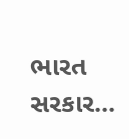ભારત સરકાર...